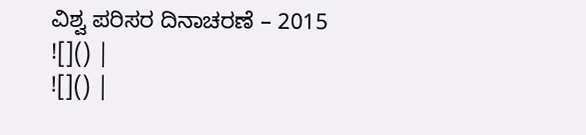ವಿಶ್ವ ಪರಿಸರ ದಿನಾಚರಣೆ – 2015
![]() |
![]() |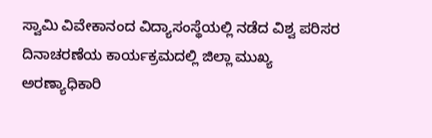ಸ್ವಾಮಿ ವಿವೇಕಾನಂದ ವಿದ್ಯಾಸಂಸ್ಥೆಯಲ್ಲಿ ನಡೆದ ವಿಶ್ವ ಪರಿಸರ ದಿನಾಚರಣೆಯ ಕಾರ್ಯಕ್ರಮದಲ್ಲಿ ಜಿಲ್ಲಾ ಮುಖ್ಯ ಅರಣ್ಯಾಧಿಕಾರಿ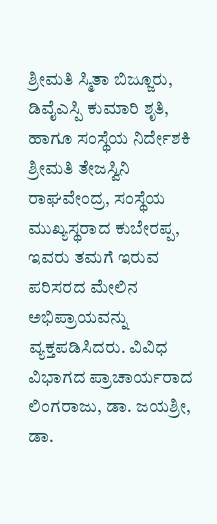ಶ್ರೀಮತಿ ಸ್ಮಿತಾ ಬಿಜ್ಜೂರು, ಡಿವೈಎಸ್ಪಿ ಕುಮಾರಿ ಶೃತಿ, ಹಾಗೂ ಸಂಸ್ಥೆಯ ನಿರ್ದೇಶಕಿ ಶ್ರೀಮತಿ ತೇಜಸ್ವಿನಿ ರಾಘವೇಂದ್ರ, ಸಂಸ್ಥೆಯ ಮುಖ್ಯಸ್ಥರಾದ ಕುಬೇರಪ್ಪ, ಇವರು ತಮಗೆ ಇರುವ ಪರಿಸರದ ಮೇಲಿನ ಅಭಿಪ್ರಾಯವನ್ನು ವ್ಯಕ್ತಪಡಿಸಿದರು. ವಿವಿಧ ವಿಭಾಗದ ಪ್ರಾಚಾರ್ಯರಾದ ಲಿಂಗರಾಜು, ಡಾ. ಜಯಶ್ರೀ, ಡಾ.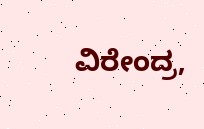ವಿರೇಂದ್ರ,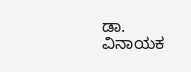ಡಾ. ವಿನಾಯಕ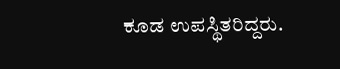ಕೂಡ ಉಪಸ್ಥಿತರಿದ್ದರು.